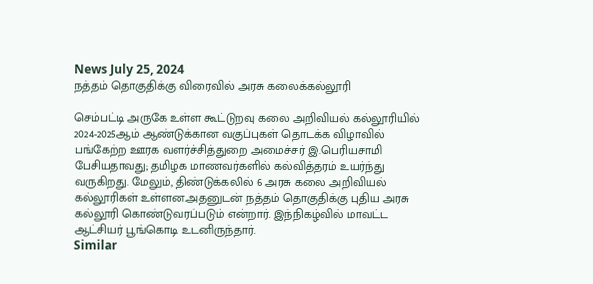News July 25, 2024
நத்தம் தொகுதிக்கு விரைவில் அரசு கலைக்கல்லூரி

செம்பட்டி அருகே உள்ள கூட்டுறவு கலை அறிவியல் கல்லூரியில் 2024-2025ஆம் ஆண்டுக்கான வகுப்புகள் தொடக்க விழாவில் பங்கேற்ற ஊரக வளர்ச்சித்துறை அமைச்சர் இ.பெரியசாமி பேசியதாவது; தமிழக மாணவர்களில் கல்வித்தரம் உயர்ந்து வருகிறது. மேலும், திண்டுக்கலில் 6 அரசு கலை அறிவியல் கல்லூரிகள் உள்ளன.அதனுடன் நத்தம் தொகுதிக்கு புதிய அரசு கல்லூரி கொண்டுவரப்படும் என்றார். இந்நிகழ்வில் மாவட்ட ஆட்சியர் பூங்கொடி உடனிருந்தார்.
Similar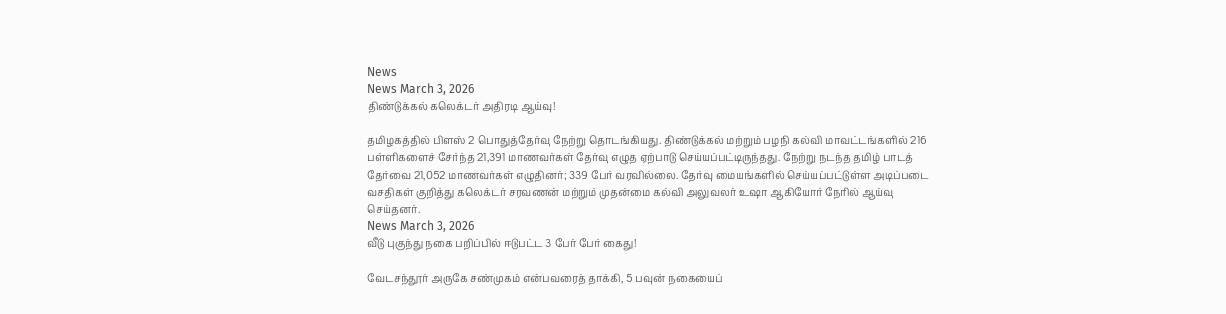News
News March 3, 2026
திண்டுக்கல் கலெக்டர் அதிரடி ஆய்வு!

தமிழகத்தில் பிளஸ் 2 பொதுத்தேர்வு நேற்று தொடங்கியது. திண்டுக்கல் மற்றும் பழநி கல்வி மாவட்டங்களில் 216 பள்ளிகளைச் சேர்ந்த 21,391 மாணவர்கள் தேர்வு எழுத ஏற்பாடு செய்யப்பட்டிருந்தது. நேற்று நடந்த தமிழ் பாடத் தேர்வை 21,052 மாணவர்கள் எழுதினர்; 339 பேர் வரவில்லை. தேர்வு மையங்களில் செய்யப்பட்டுள்ள அடிப்படை வசதிகள் குறித்து கலெக்டர் சரவணன் மற்றும் முதன்மை கல்வி அலுவலர் உஷா ஆகியோர் நேரில் ஆய்வு செய்தனர்.
News March 3, 2026
வீடு புகுந்து நகை பறிப்பில் ஈடுபட்ட 3 பேர் பேர் கைது!

வேடசந்தூர் அருகே சண்முகம் என்பவரைத் தாக்கி, 5 பவுன் நகையைப்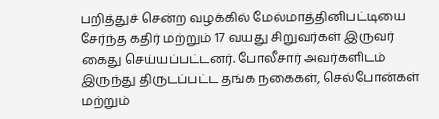பறித்துச் சென்ற வழக்கில் மேல்மாத்தினிபட்டியை சேர்ந்த கதிர் மற்றும் 17 வயது சிறுவர்கள் இருவர் கைது செய்யப்பட்டனர். போலீசார் அவர்களிடம் இருந்து திருடப்பட்ட தங்க நகைகள், செல்போன்கள் மற்றும்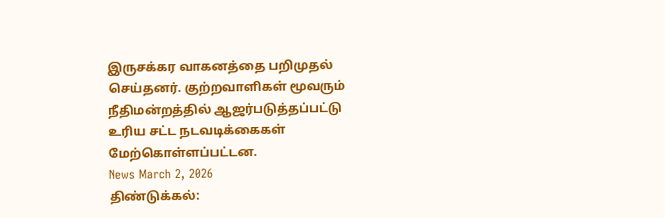இருசக்கர வாகனத்தை பறிமுதல் செய்தனர். குற்றவாளிகள் மூவரும் நீதிமன்றத்தில் ஆஜர்படுத்தப்பட்டு உரிய சட்ட நடவடிக்கைகள் மேற்கொள்ளப்பட்டன.
News March 2, 2026
திண்டுக்கல்: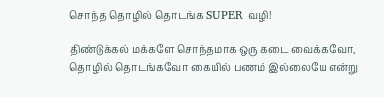சொந்த தொழில் தொடங்க SUPER வழி!

திண்டுக்கல் மக்களே சொந்தமாக ஒரு கடை வைக்கவோ, தொழில் தொடங்கவோ கையில் பணம் இல்லையே என்று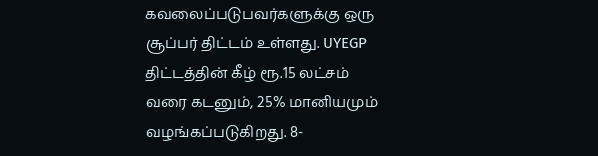கவலைப்படுபவர்களுக்கு ஒரு சூப்பர் திட்டம் உள்ளது. UYEGP திட்டத்தின் கீழ் ரூ.15 லட்சம் வரை கடனும், 25% மானியமும் வழங்கப்படுகிறது. 8-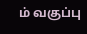ம் வகுப்பு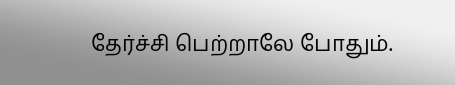தேர்ச்சி பெற்றாலே போதும்.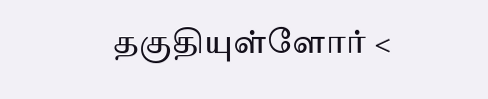தகுதியுள்ளோர் <